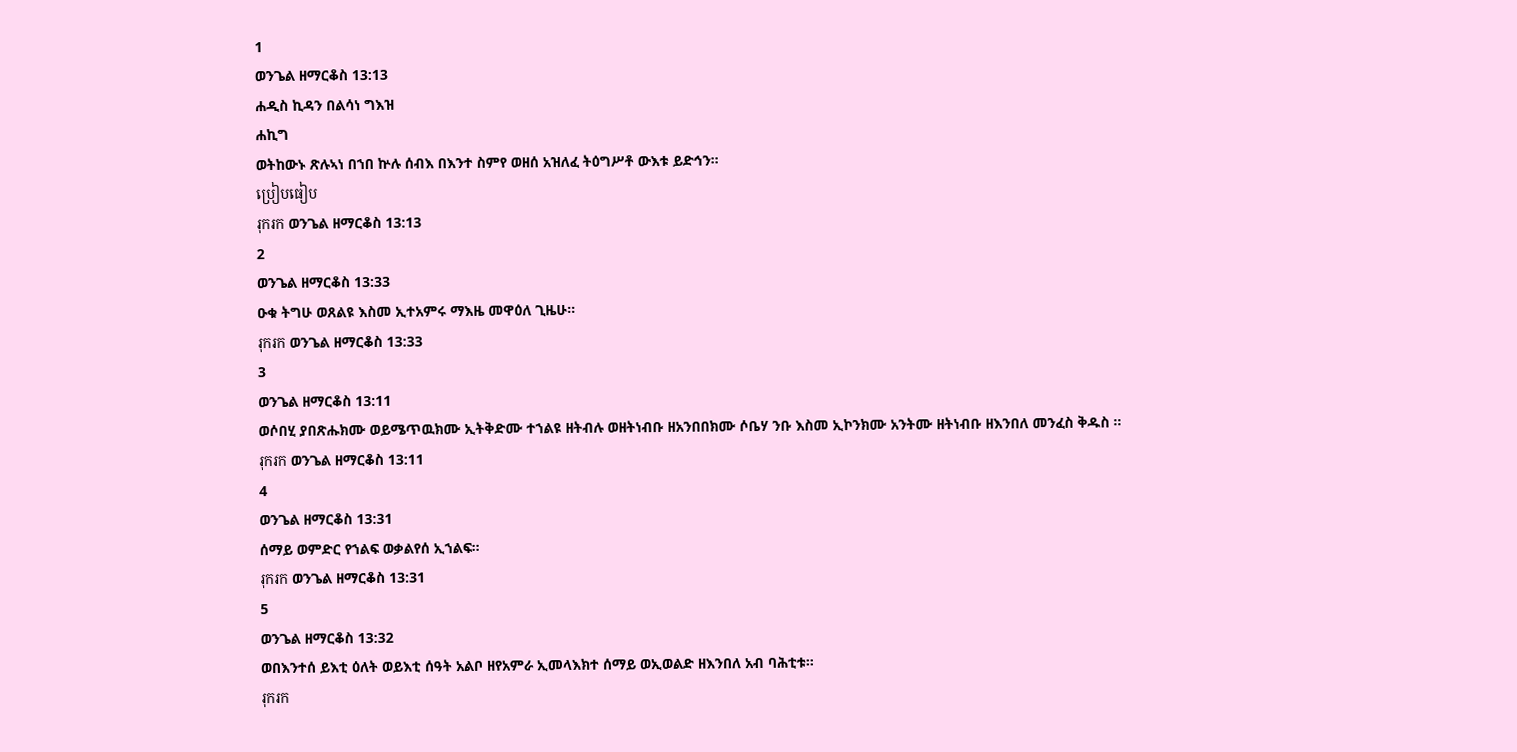1
ወንጌል ዘማርቆስ 13:13
ሐዲስ ኪዳን በልሳነ ግእዝ
ሐኪግ
ወትከውኑ ጽሉኣነ በኀበ ኵሉ ሰብእ በእንተ ስምየ ወዘሰ አዝለፈ ትዕግሥቶ ውእቱ ይድኅን።
ប្រៀបធៀប
រុករក ወንጌል ዘማርቆስ 13:13
2
ወንጌል ዘማርቆስ 13:33
ዑቁ ትግሁ ወጸልዩ እስመ ኢተአምሩ ማእዜ መዋዕለ ጊዜሁ።
រុករក ወንጌል ዘማርቆስ 13:33
3
ወንጌል ዘማርቆስ 13:11
ወሶበሂ ያበጽሑክሙ ወይሜጥዉክሙ ኢትቅድሙ ተኀልዩ ዘትብሉ ወዘትነብቡ ዘአንበበክሙ ሶቤሃ ንቡ እስመ ኢኮንክሙ አንትሙ ዘትነብቡ ዘእንበለ መንፈስ ቅዱስ ።
រុករក ወንጌል ዘማርቆስ 13:11
4
ወንጌል ዘማርቆስ 13:31
ሰማይ ወምድር የኀልፍ ወቃልየሰ ኢኀልፍ።
រុករក ወንጌል ዘማርቆስ 13:31
5
ወንጌል ዘማርቆስ 13:32
ወበእንተሰ ይእቲ ዕለት ወይእቲ ሰዓት አልቦ ዘየአምራ ኢመላእክተ ሰማይ ወኢወልድ ዘእንበለ አብ ባሕቲቱ።
រុករក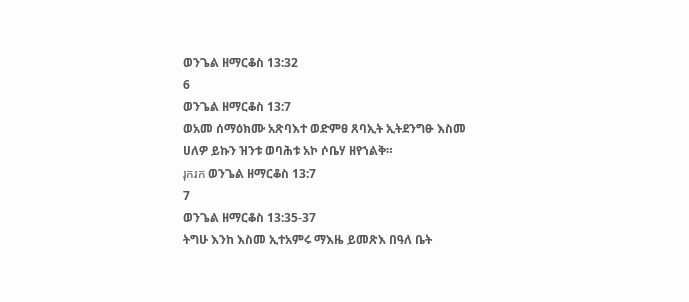ወንጌል ዘማርቆስ 13:32
6
ወንጌል ዘማርቆስ 13:7
ወአመ ሰማዕክሙ አጽባእተ ወድምፀ ጸባኢት ኢትደንግፁ እስመ ሀለዎ ይኩን ዝንቱ ወባሕቱ አኮ ሶቤሃ ዘየኀልቅ።
រុករក ወንጌል ዘማርቆስ 13:7
7
ወንጌል ዘማርቆስ 13:35-37
ትግሁ እንከ እስመ ኢተአምሩ ማእዜ ይመጽእ በዓለ ቤት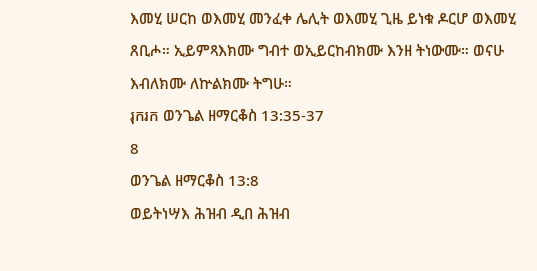እመሂ ሠርከ ወእመሂ መንፈቀ ሌሊት ወእመሂ ጊዜ ይነቁ ዶርሆ ወእመሂ ጸቢሖ። ኢይምጻእክሙ ግብተ ወኢይርከብክሙ እንዘ ትነውሙ። ወናሁ እብለክሙ ለኵልክሙ ትግሁ።
រុករក ወንጌል ዘማርቆስ 13:35-37
8
ወንጌል ዘማርቆስ 13:8
ወይትነሣእ ሕዝብ ዲበ ሕዝብ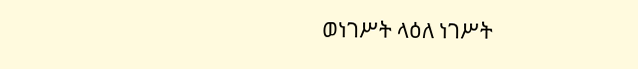ወነገሥት ላዕለ ነገሥት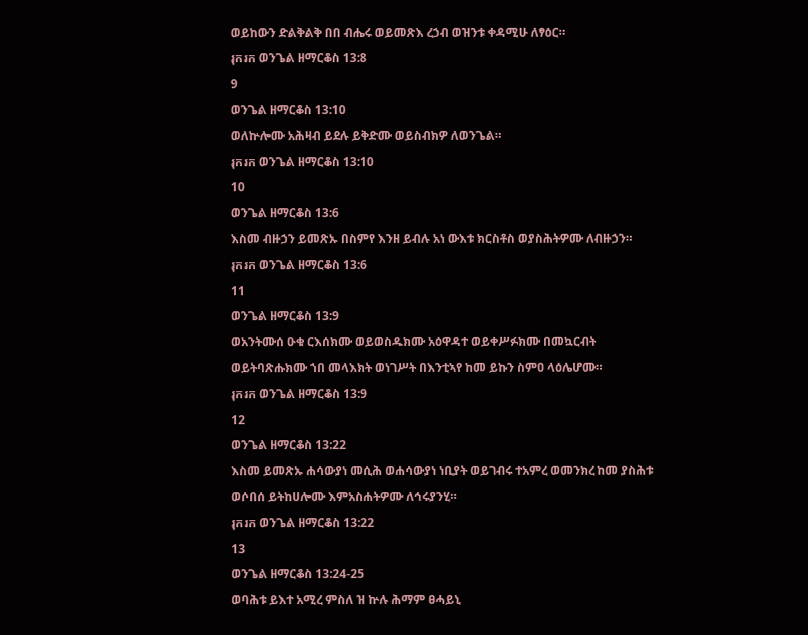ወይከውን ድልቅልቅ በበ ብሔሩ ወይመጽእ ረኃብ ወዝንቱ ቀዳሚሁ ለፃዕር።
រុករក ወንጌል ዘማርቆስ 13:8
9
ወንጌል ዘማርቆስ 13:10
ወለኵሎሙ አሕዛብ ይደሉ ይቅድሙ ወይስብክዎ ለወንጌል።
រុករក ወንጌል ዘማርቆስ 13:10
10
ወንጌል ዘማርቆስ 13:6
እስመ ብዙኃን ይመጽኡ በስምየ እንዘ ይብሉ አነ ውእቱ ክርስቶስ ወያስሕትዎሙ ለብዙኃን።
រុករក ወንጌል ዘማርቆስ 13:6
11
ወንጌል ዘማርቆስ 13:9
ወአንትሙሰ ዑቁ ርእሰክሙ ወይወስዱክሙ አዕዋዳተ ወይቀሥፉክሙ በመኳርብት ወይትባጽሑክሙ ኀበ መላእክት ወነገሥት በእንቲኣየ ከመ ይኩን ስምዐ ላዕሌሆሙ።
រុករក ወንጌል ዘማርቆስ 13:9
12
ወንጌል ዘማርቆስ 13:22
እስመ ይመጽኡ ሐሳውያነ መሲሕ ወሐሳውያነ ነቢያት ወይገብሩ ተአምረ ወመንክረ ከመ ያስሕቱ ወሶበሰ ይትከሀሎሙ እምአስሐትዎሙ ለኅሩያንሂ።
រុករក ወንጌል ዘማርቆስ 13:22
13
ወንጌል ዘማርቆስ 13:24-25
ወባሕቱ ይእተ አሚረ ምስለ ዝ ኵሉ ሕማም ፀሓይኒ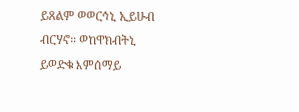ይጸልም ወወርኅኒ ኢይሁብ ብርሃኖ። ወከዋክብትኒ ይወድቁ እምሰማይ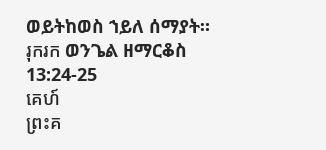ወይትከወስ ኀይለ ሰማያት።
រុករក ወንጌል ዘማርቆስ 13:24-25
គេហ៍
ព្រះគ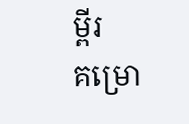ម្ពីរ
គម្រោ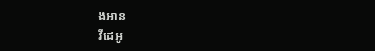ងអាន
វីដេអូ